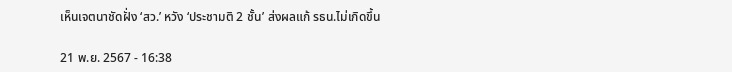เห็นเจตนาชัดฝั่ง ‘สว.’ หวัง ‘ประชามติ 2 ชั้น’ ส่งผลแก้ รธน.ไม่เกิดขึ้น

21 พ.ย. 2567 - 16:38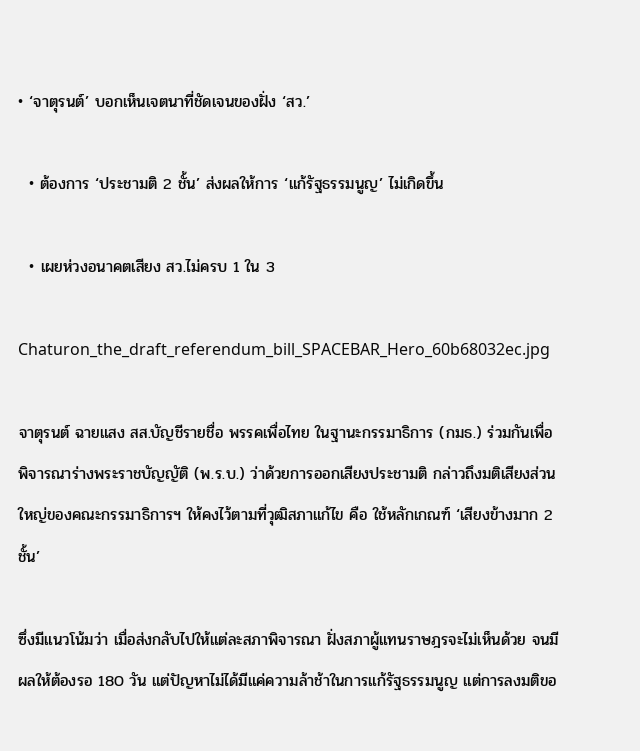• ‘จาตุรนต์’ บอกเห็นเจตนาที่ชัดเจนของฝั่ง ‘สว.’

  • ต้องการ ‘ประชามติ 2 ชั้น’ ส่งผลให้การ ‘แก้รัฐธรรมนูญ’ ไม่เกิดขึ้น

  • เผยห่วงอนาคตเสียง สว.ไม่ครบ 1 ใน 3

Chaturon_the_draft_referendum_bill_SPACEBAR_Hero_60b68032ec.jpg

จาตุรนต์ ฉายแสง สส.บัญชีรายชื่อ พรรคเพื่อไทย ในฐานะกรรมาธิการ (กมธ.) ร่วมกันเพื่อพิจารณาร่างพระราชบัญญัติ (พ.ร.บ.) ว่าด้วยการออกเสียงประชามติ กล่าวถึงมติเสียงส่วนใหญ่ของคณะกรรมาธิการฯ ให้คงไว้ตามที่วุฒิสภาแก้ไข คือ ใช้หลักเกณฑ์ ‘เสียงข้างมาก 2 ชั้น’

ซึ่งมีแนวโน้มว่า เมื่อส่งกลับไปให้แต่ละสภาพิจารณา ฝั่งสภาผู้แทนราษฎรจะไม่เห็นด้วย จนมีผลให้ต้องรอ 180 วัน แต่ปัญหาไม่ได้มีแค่ความล้าช้าในการแก้รัฐธรรมนูญ แต่การลงมติขอ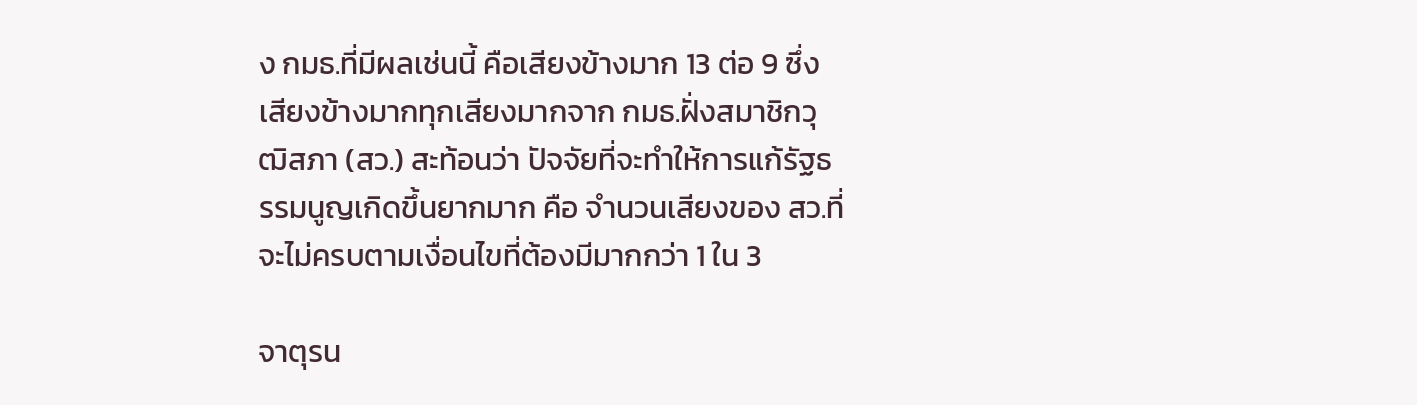ง กมธ.ที่มีผลเช่นนี้ คือเสียงข้างมาก 13 ต่อ 9 ซึ่งเสียงข้างมากทุกเสียงมากจาก กมธ.ฝั่งสมาชิกวุฒิสภา (สว.) สะท้อนว่า ปัจจัยที่จะทำให้การแก้รัฐธรรมนูญเกิดขึ้นยากมาก คือ จำนวนเสียงของ สว.ที่จะไม่ครบตามเงื่อนไขที่ต้องมีมากกว่า 1 ใน 3

จาตุรน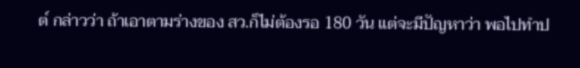ต์ กล่าวว่า ถ้าเอาตามร่างของ สว.ก็ไม่ต้องรอ 180 วัน แต่จะมีปัญหาว่า พอไปทำป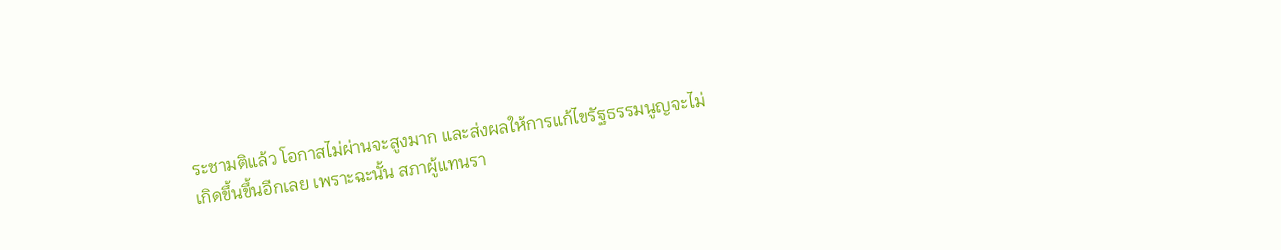ระชามติแล้ว โอกาสไม่ผ่านจะสูงมาก และส่งผลให้การแก้ไขรัฐธรรมนูญจะไม่เกิดขึ้นขึ้นอีกเลย เพราะฉะนั้น สภาผู้แทนรา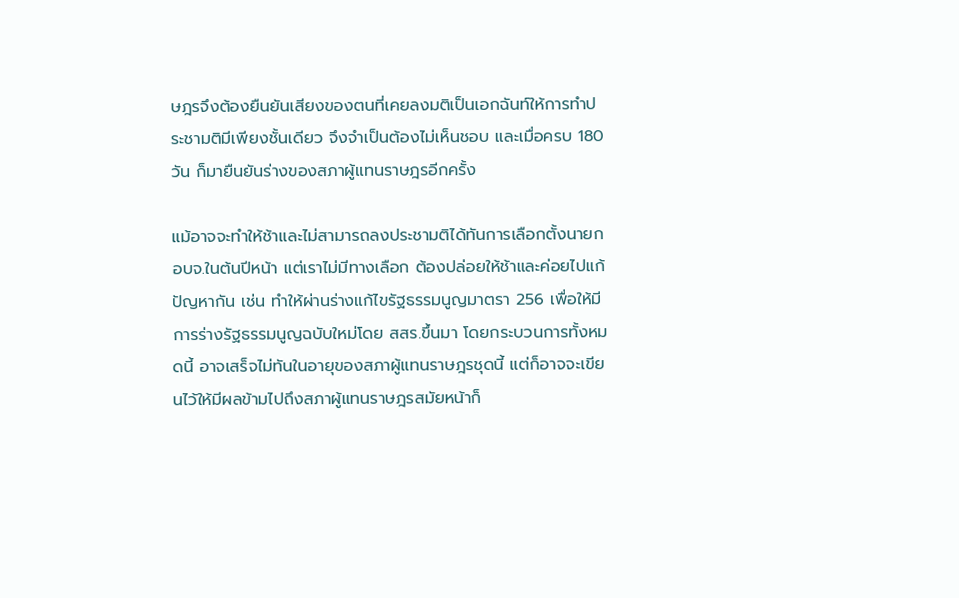ษฎรจึงต้องยืนยันเสียงของตนที่เคยลงมติเป็นเอกฉันท์ให้การทำประชามติมีเพียงชั้นเดียว จึงจำเป็นต้องไม่เห็นชอบ และเมื่อครบ 180 วัน ก็มายืนยันร่างของสภาผู้แทนราษฎรอีกครั้ง

แม้อาจจะทำให้ช้าและไม่สามารถลงประชามติได้ทันการเลือกตั้งนายก อบจ.ในต้นปีหน้า แต่เราไม่มีทางเลือก ต้องปล่อยให้ช้าและค่อยไปแก้ปัญหากัน เช่น ทำให้ผ่านร่างแก้ไขรัฐธรรมนูญมาตรา 256 เพื่อให้มีการร่างรัฐธรรมนูญฉบับใหม่โดย สสร.ขึ้นมา โดยกระบวนการทั้งหมดนี้ อาจเสร็จไม่ทันในอายุของสภาผู้แทนราษฎรชุดนี้ แต่ก็อาจจะเขียนไว้ให้มีผลข้ามไปถึงสภาผู้แทนราษฎรสมัยหน้าก็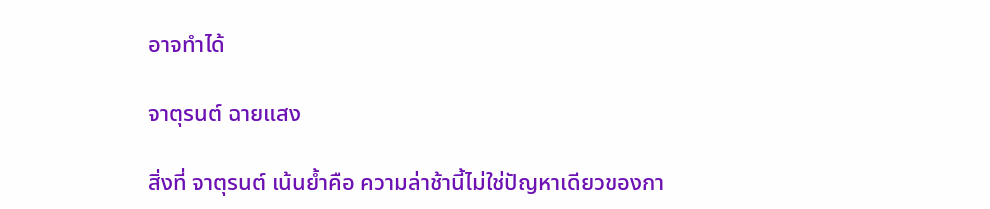อาจทำได้

จาตุรนต์ ฉายแสง

สิ่งที่ จาตุรนต์ เน้นย้ำคือ ความล่าช้านี้ไม่ใช่ปัญหาเดียวของกา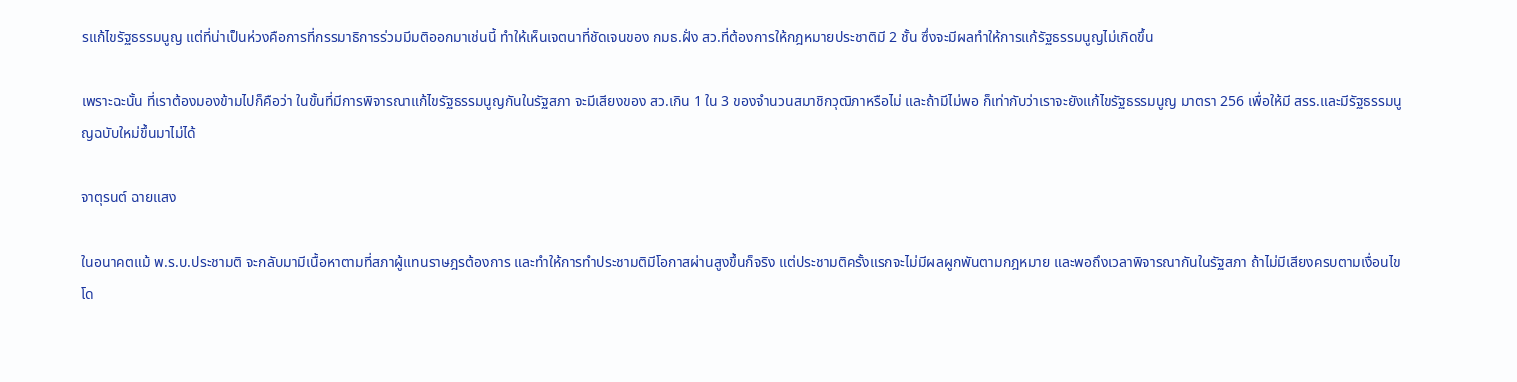รแก้ไขรัฐธรรมนูญ แต่ที่น่าเป็นห่วงคือการที่กรรมาธิการร่วมมีมติออกมาเช่นนี้ ทำให้เห็นเจตนาที่ชัดเจนของ กมธ.ฝั่ง สว.ที่ต้องการให้กฎหมายประชาติมี 2 ชั้น ซึ่งจะมีผลทำให้การแก้รัฐธรรมนูญไม่เกิดขึ้น

เพราะฉะนั้น ที่เราต้องมองข้ามไปก็คือว่า ในขั้นที่มีการพิจารณาแก้ไขรัฐธรรมนูญกันในรัฐสภา จะมีเสียงของ สว.เกิน 1 ใน 3 ของจำนวนสมาชิกวุฒิภาหรือไม่ และถ้ามีไม่พอ ก็เท่ากับว่าเราจะยังแก้ไขรัฐธรรมนูญ มาตรา 256 เพื่อให้มี สรร.และมีรัฐธรรมนูญฉบับใหม่ขึ้นมาไม่ได้

จาตุรนต์ ฉายแสง

ในอนาคตแม้ พ.ร.บ.ประชามติ จะกลับมามีเนื้อหาตามที่สภาผู้แทนราษฎรต้องการ และทำให้การทำประชามติมีโอกาสผ่านสูงขึ้นก็จริง แต่ประชามติครั้งแรกจะไม่มีผลผูกพันตามกฎหมาย และพอถึงเวลาพิจารณากันในรัฐสภา ถ้าไม่มีเสียงครบตามเงื่อนไข โด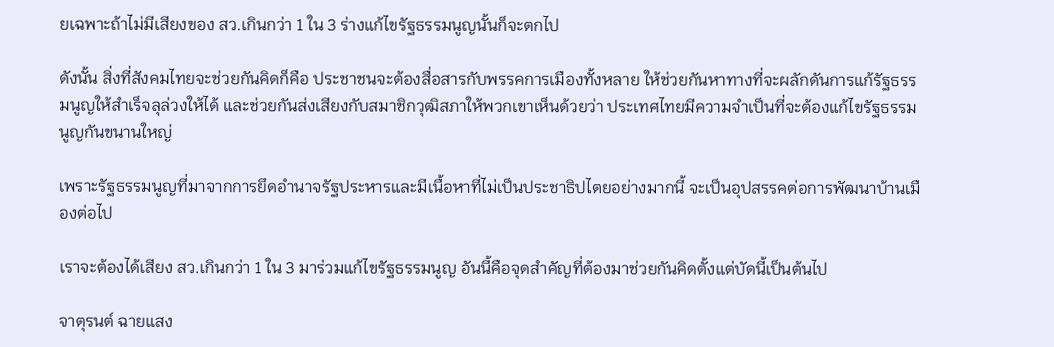ยเฉพาะถ้าไม่มีเสียงของ สว.เกินกว่า 1 ใน 3 ร่างแก้ไขรัฐธรรมนูญนั้นก็จะตกไป

ดังนั้น สิ่งที่สังคมไทยจะช่วยกันคิดก็คือ ประชาชนจะต้องสื่อสารกับพรรคการเมืองทั้งหลาย ให้ช่วยกันหาทางที่จะผลักดันการแก้รัฐธรรมนูญให้สำเร็จลุล่วงให้ได้ และช่วยกันส่งเสียงกับสมาชิกวุฒิสภาให้พวกเขาเห็นด้วยว่า ประเทศไทยมีความจำเป็นที่จะต้องแก้ไขรัฐธรรมนูญกันขนานใหญ่

เพราะรัฐธรรมนูญที่มาจากการยึดอำนาจรัฐประหารและมีเนื้อหาที่ไม่เป็นประชาธิปไตยอย่างมากนี้ จะเป็นอุปสรรคต่อการพัฒนาบ้านเมืองต่อไป

เราจะต้องได้เสียง สว.เกินกว่า 1 ใน 3 มาร่วมแก้ไขรัฐธรรมนูญ อันนี้คือจุดสำคัญที่ต้องมาช่วยกันคิดตั้งแต่บัดนี้เป็นต้นไป

จาตุรนต์ ฉายแสง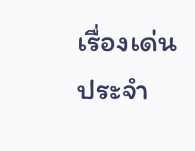เรื่องเด่นประจำ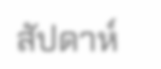สัปดาห์